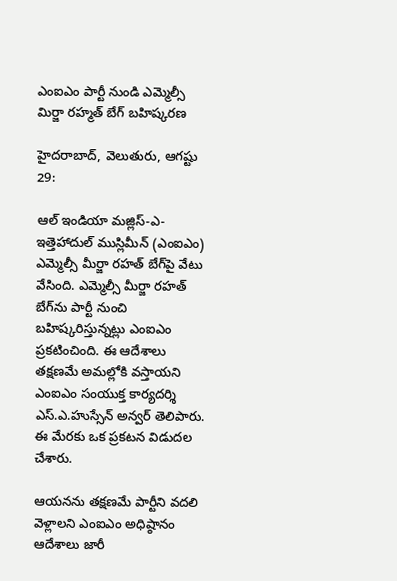ఎంఐఎం పార్టీ నుండి ఎమ్మెల్సీ మిర్జా రహ్మత్ బేగ్‌ బహిష్కరణ

హైదరాబాద్, వెలుతురు, ఆగష్టు 29:

ఆల్ ఇండియా మజ్లిస్-ఎ-ఇత్తెహాదుల్ ముస్లిమీన్ (ఎంఐఎం) ఎమ్మెల్సీ మీర్జా రహత్ బేగ్‌పై వేటు వేసింది. ఎమ్మెల్సీ మీర్జా రహత్ బేగ్‌‌ను పార్టీ నుంచి బహిష్కరిస్తున్నట్లు ఎంఐఎం ప్రకటించింది. ఈ ఆదేశాలు తక్షణమే అమల్లోకి వస్తాయని ఎంఐఎం సంయుక్త కార్యదర్శి ఎస్‌.ఎ.హుస్సేన్‌ అన్వర్‌ తెలిపారు. ఈ మేరకు ఒక ప్రకటన విడుదల చేశారు.

ఆయనను తక్షణమే పార్టీని వదలి వెళ్లాలని ఎంఐఎం అధిష్ఠానం ఆదేశాలు జారీ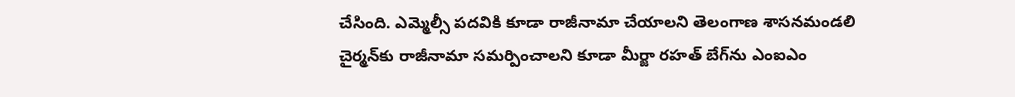చేసింది. ఎమ్మెల్సీ పదవికి కూడా రాజీనామా చేయాలని తెలంగాణ శాసనమండలి చైర్మన్‌కు రాజీనామా సమర్పించాలని కూడా మీర్జా రహత్ బేగ్‌‌ను ఎంఐఎం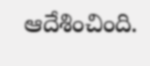ఆదేశించింది.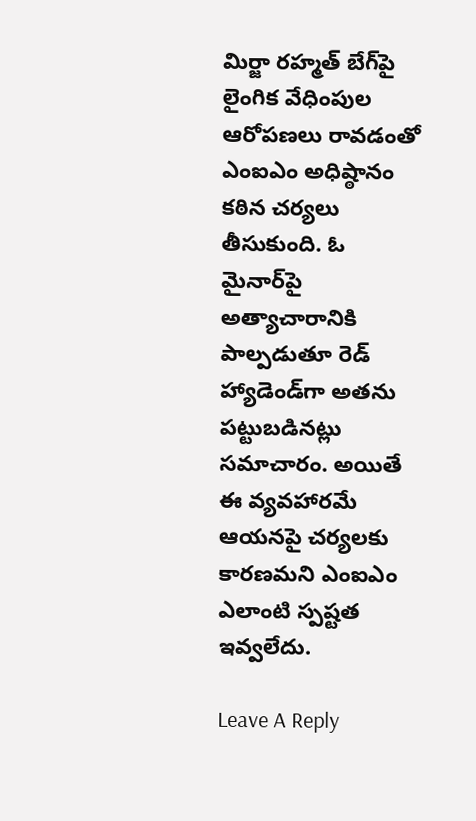మిర్జా రహ్మత్ బేగ్‌‌పై లైంగిక వేధింపుల ఆరోపణలు రావడంతో ఎంఐఎం అధిష్ఠానం కఠిన చర్యలు తీసుకుంది. ఓ మైనార్‌పై అత్యాచారానికి పాల్పడుతూ రెడ్ హ్యాడెండ్‌గా అతను పట్టుబడినట్లు సమాచారం. అయితే ఈ వ్యవహారమే ఆయనపై చర్యలకు కారణమని ఎంఐఎం ఎలాంటి స్పష్టత ఇవ్వలేదు.

Leave A Reply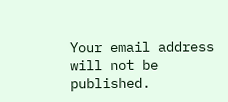Your email address will not be published.